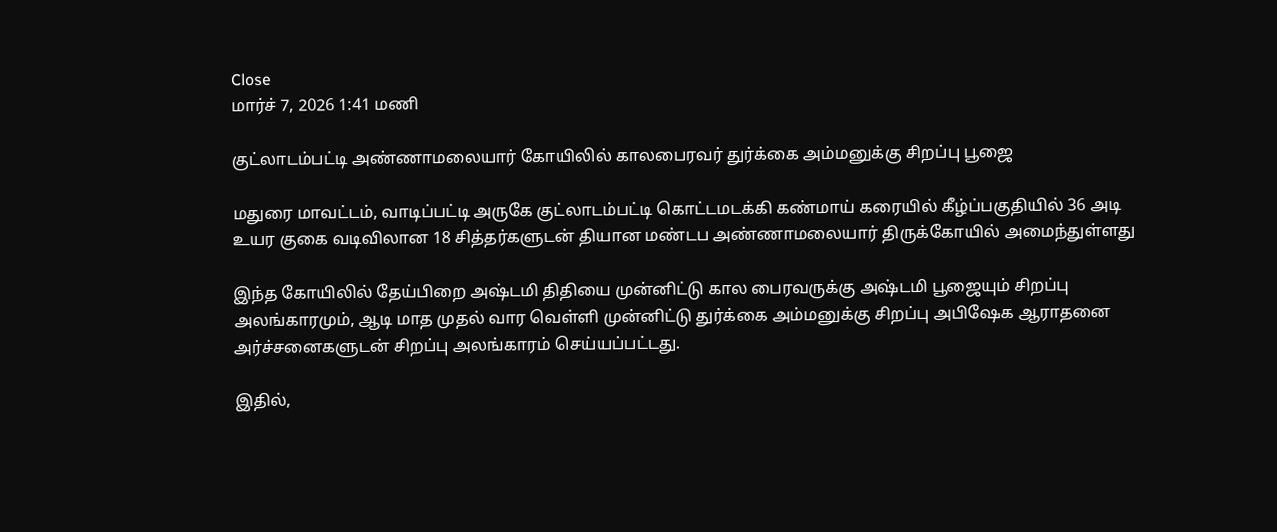Close
மார்ச் 7, 2026 1:41 மணி

குட்லாடம்பட்டி அண்ணாமலையார் கோயிலில் காலபைரவர் துர்க்கை அம்மனுக்கு சிறப்பு பூஜை

மதுரை மாவட்டம், வாடிப்பட்டி அருகே குட்லாடம்பட்டி கொட்டமடக்கி கண்மாய் கரையில் கீழ்ப்பகுதியில் 36 அடி உயர குகை வடிவிலான 18 சித்தர்களுடன் தியான மண்டப அண்ணாமலையார் திருக்கோயில் அமைந்துள்ளது

இந்த கோயிலில் தேய்பிறை அஷ்டமி திதியை முன்னிட்டு கால பைரவருக்கு அஷ்டமி பூஜையும் சிறப்பு அலங்காரமும், ஆடி மாத முதல் வார வெள்ளி முன்னிட்டு துர்க்கை அம்மனுக்கு சிறப்பு அபிஷேக ஆராதனை அர்ச்சனைகளுடன் சிறப்பு அலங்காரம் செய்யப்பட்டது.

இதில்,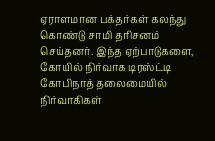ஏராளமான பக்தர்கள் கலந்து கொண்டு சாமி தரிசனம் செய்தனர். இந்த ஏற்பாடுகளை, கோயில் நிர்வாக டிரஸ்ட்டி கோபிநாத் தலைமையில் நிர்வாகிகள்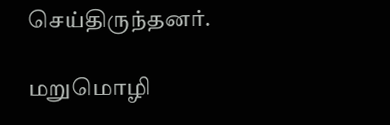செய்திருந்தனர்.

மறுமொழி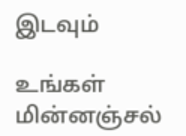இடவும்

உங்கள் மின்னஞ்சல்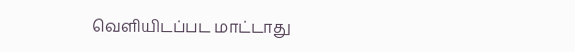வெளியிடப்பட மாட்டாது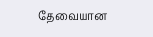தேவையான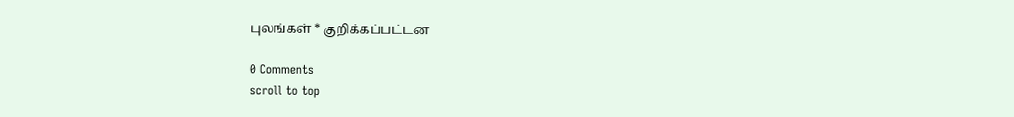புலங்கள் * குறிக்கப்பட்டன

0 Comments
scroll to top